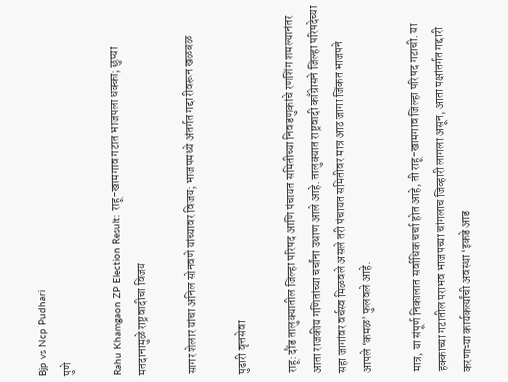Bjp vs Ncp Pudhari
पुणे

Rahu Khamgaon ZP Election Result: राहू-खामगाव गटात भाजपला धक्का; छुप्या मतदानामुळे राष्ट्रवादीचा विजय

सागर शेलार यांचा अनिल सोनवणे यांच्यावर विजय; भाजपमध्ये अंतर्गत गद्दारीवरून खळबळ

पुढारी वृत्तसेवा

राहू: दौंड तालुक्यातील जिल्हा परिषद आणि पंचायत समितीच्या निवडणुकांचे रणशिंग शमल्यानंतर आता राजकीय गणितांच्या चर्चांना उधाण आले आहे. तालुक्यात राष्ट्रवादी काँग्रेासने जिल्हा परिषदेच्या सहा जागांवर वर्चस्व मिळवले असले तरी पंचायत समितीवर मात्र आठ जागा जिंकत भाजपने आपले ‌‘कमळ‌’ फुलवले आहे.

मात्र, या संपूर्ण निकालात सर्वाधिक चर्चा होत आहे, ती राहू-खामगाव जिल्हा परिषद गटाची. या हक्काच्या गटातील पराभव भाजपच्या चांगलाच जिव्हारी लागला असून, आता पक्षांतर्गत गद्दारी करणाऱ्या कार्यकर्त्यांची अवस्था ‌‘इकडे आड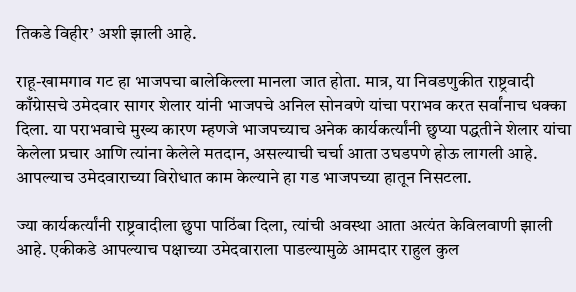तिकडे विहीर‌’ अशी झाली आहे.

राहू-खामगाव गट हा भाजपचा बालेकिल्ला मानला जात होता. मात्र, या निवडणुकीत राष्ट्रवादी काँग्रेासचे उमेदवार सागर शेलार यांनी भाजपचे अनिल सोनवणे यांचा पराभव करत सर्वांनाच धक्का दिला. या पराभवाचे मुख्य कारण म्हणजे भाजपच्याच अनेक कार्यकर्त्यांनी छुप्या पद्धतीने शेलार यांचा केलेला प्रचार आणि त्यांना केलेले मतदान, असल्याची चर्चा आता उघडपणे होऊ लागली आहे. आपल्याच उमेदवाराच्या विरोधात काम केल्याने हा गड भाजपच्या हातून निसटला.

ज्या कार्यकर्त्यांनी राष्ट्रवादीला छुपा पाठिंबा दिला, त्यांची अवस्था आता अत्यंत केविलवाणी झाली आहे. एकीकडे आपल्याच पक्षाच्या उमेदवाराला पाडल्यामुळे आमदार राहुल कुल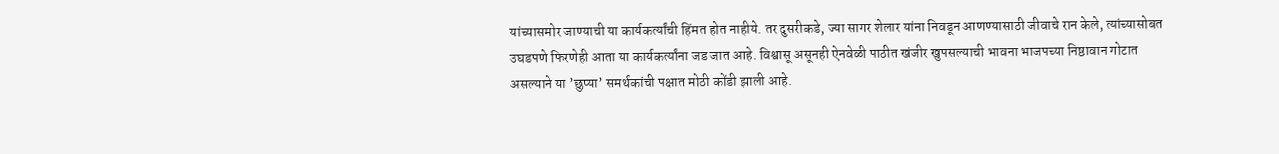यांच्यासमोर जाण्याची या कार्यकर्त्यांची हिंमत होत नाहीये. तर दुसरीकडे, ज्या सागर शेलार यांना निवडून आणण्यासाठी जीवाचे रान केले, त्यांच्यासोबत उघडपणे फिरणेही आता या कार्यकर्त्यांना जड जात आहे. विश्वासू असूनही ऐनवेळी पाठीत खंजीर खुपसल्याची भावना भाजपच्या निष्ठावान गोटात असल्याने या ‌’छुप्या‌’ समर्थकांची पक्षात मोठी कोंडी झाली आहे.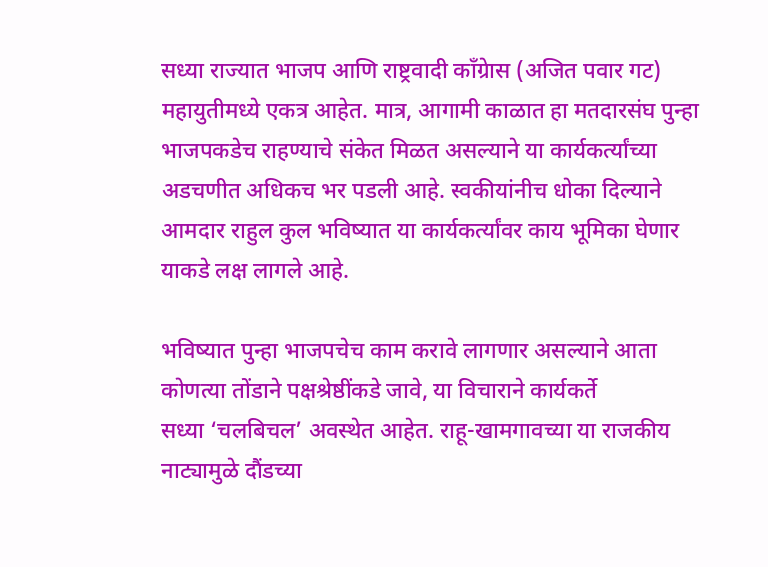सध्या राज्यात भाजप आणि राष्ट्रवादी काँग्रेास (अजित पवार गट) महायुतीमध्ये एकत्र आहेत. मात्र, आगामी काळात हा मतदारसंघ पुन्हा भाजपकडेच राहण्याचे संकेत मिळत असल्याने या कार्यकर्त्यांच्या अडचणीत अधिकच भर पडली आहे. स्वकीयांनीच धोका दिल्याने आमदार राहुल कुल भविष्यात या कार्यकर्त्यांवर काय भूमिका घेणार याकडे लक्ष लागले आहे.

भविष्यात पुन्हा भाजपचेच काम करावे लागणार असल्याने आता कोणत्या तोंडाने पक्षश्रेष्ठींकडे जावे, या विचाराने कार्यकर्ते सध्या ‌‘चलबिचल‌’ अवस्थेत आहेत. राहू-खामगावच्या या राजकीय नाट्यामुळे दौंडच्या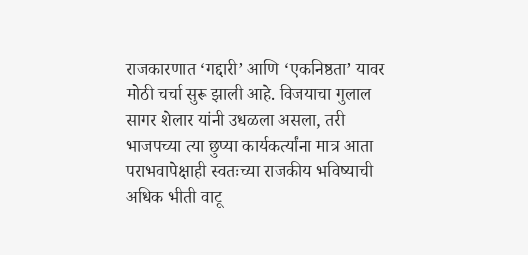राजकारणात ‌‘गद्दारी‌’ आणि ‌‘एकनिष्ठता‌’ यावर मोठी चर्चा सुरू झाली आहे. विजयाचा गुलाल सागर शेलार यांनी उधळला असला, तरी भाजपच्या त्या छुप्या कार्यकर्त्यांना मात्र आता पराभवापेक्षाही स्वतःच्या राजकीय भविष्याची अधिक भीती वाटू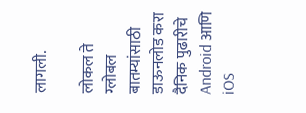लागली.

लोकल ते ग्लोबल बातम्यांसाठी डाऊनलोड करा दैनिक पुढारीचे Android आणि iOS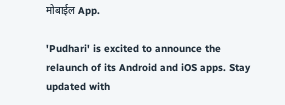मोबाईल App.

'Pudhari' is excited to announce the relaunch of its Android and iOS apps. Stay updated with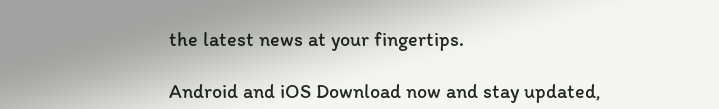the latest news at your fingertips.

Android and iOS Download now and stay updated,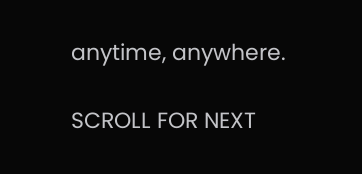anytime, anywhere.

SCROLL FOR NEXT